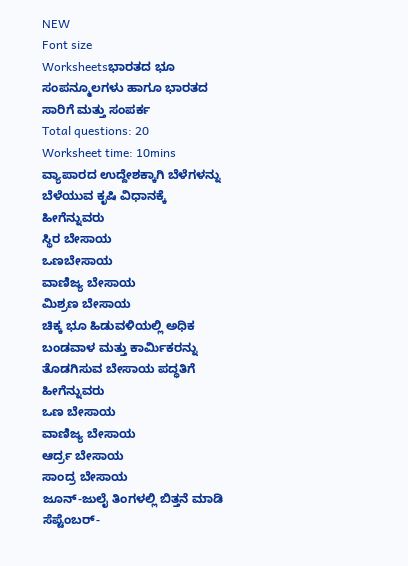NEW
Font size
Worksheetsಭಾರತದ ಭೂ ಸಂಪನ್ಮೂಲಗಳು ಹಾಗೂ ಭಾರತದ ಸಾರಿಗೆ ಮತ್ತು ಸಂಪರ್ಕ
Total questions: 20
Worksheet time: 10mins
ವ್ಯಾಪಾರದ ಉದ್ದೇಶಕ್ಕಾಗಿ ಬೆಳೆಗಳನ್ನು ಬೆಳೆಯುವ ಕೃಷಿ ವಿಧಾನಕ್ಕೆ ಹೀಗೆನ್ನುವರು
ಸ್ಥಿರ ಬೇಸಾಯ
ಒಣಬೇಸಾಯ
ವಾಣಿಜ್ಯ ಬೇಸಾಯ
ಮಿಶ್ರಣ ಬೇಸಾಯ
ಚಿಕ್ಕ ಭೂ ಹಿಡುವಳಿಯಲ್ಲಿ ಅಧಿಕ ಬಂಡವಾಳ ಮತ್ತು ಕಾರ್ಮಿಕರನ್ನು ತೊಡಗಿಸುವ ಬೇಸಾಯ ಪದ್ಧತಿಗೆ ಹೀಗೆನ್ನುವರು
ಒಣ ಬೇಸಾಯ
ವಾಣಿಜ್ಯ ಬೇಸಾಯ
ಆರ್ದ್ರ ಬೇಸಾಯ
ಸಾಂದ್ರ ಬೇಸಾಯ
ಜೂನ್-ಜುಲೈ ತಿಂಗಳಲ್ಲಿ ಬಿತ್ತನೆ ಮಾಡಿ ಸೆಪ್ಟೆಂಬರ್-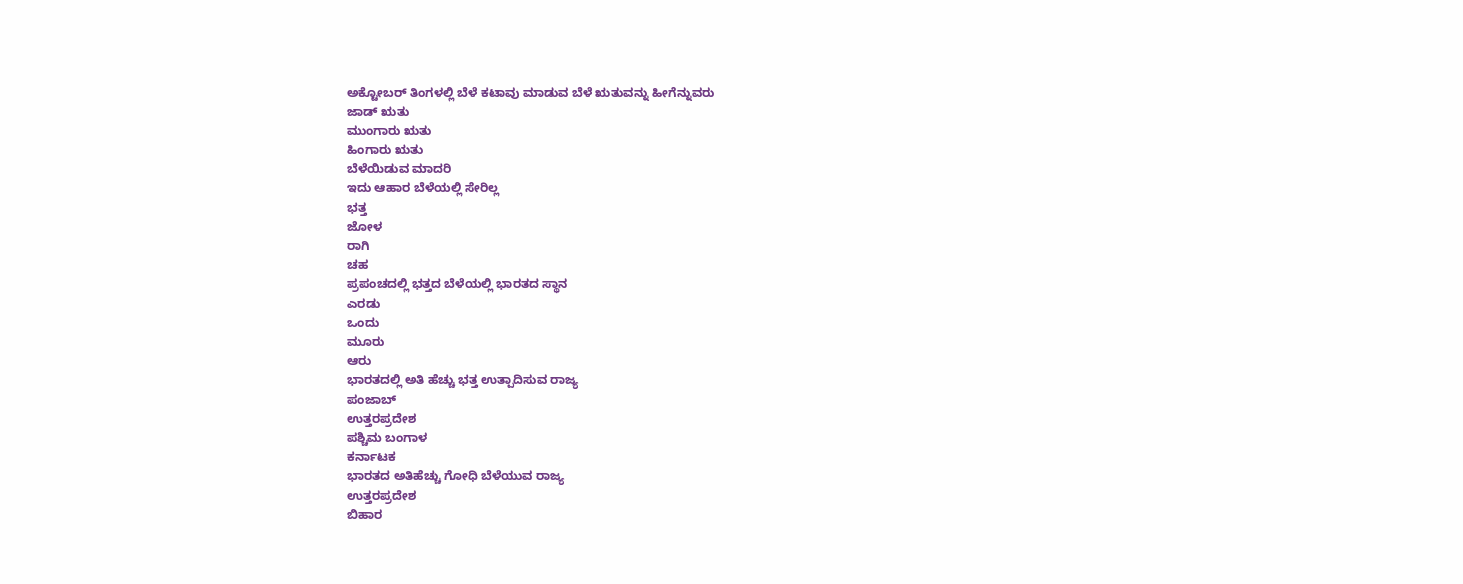ಅಕ್ಟೋಬರ್ ತಿಂಗಳಲ್ಲಿ ಬೆಳೆ ಕಟಾವು ಮಾಡುವ ಬೆಳೆ ಋತುವನ್ನು ಹೀಗೆನ್ನುವರು
ಜಾಡ್ ಋತು
ಮುಂಗಾರು ಋತು
ಹಿಂಗಾರು ಋತು
ಬೆಳೆಯಿಡುವ ಮಾದರಿ
ಇದು ಆಹಾರ ಬೆಳೆಯಲ್ಲಿ ಸೇರಿಲ್ಲ
ಭತ್ತ
ಜೋಳ
ರಾಗಿ
ಚಹ
ಪ್ರಪಂಚದಲ್ಲಿ ಭತ್ತದ ಬೆಳೆಯಲ್ಲಿ ಭಾರತದ ಸ್ಥಾನ
ಎರಡು
ಒಂದು
ಮೂರು
ಆರು
ಭಾರತದಲ್ಲಿ ಅತಿ ಹೆಚ್ಚು ಭತ್ತ ಉತ್ಪಾದಿಸುವ ರಾಜ್ಯ
ಪಂಜಾಬ್
ಉತ್ತರಪ್ರದೇಶ
ಪಶ್ಚಿಮ ಬಂಗಾಳ
ಕರ್ನಾಟಕ
ಭಾರತದ ಅತಿಹೆಚ್ಚು ಗೋಧಿ ಬೆಳೆಯುವ ರಾಜ್ಯ
ಉತ್ತರಪ್ರದೇಶ
ಬಿಹಾರ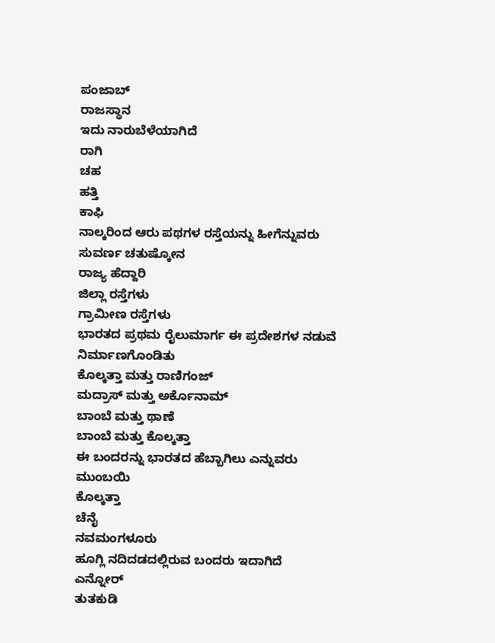ಪಂಜಾಬ್
ರಾಜಸ್ಥಾನ
ಇದು ನಾರುಬೆಳೆಯಾಗಿದೆ
ರಾಗಿ
ಚಹ
ಹತ್ತಿ
ಕಾಫಿ
ನಾಲ್ಕರಿಂದ ಆರು ಪಥಗಳ ರಸ್ತೆಯನ್ನು ಹೀಗೆನ್ನುವರು
ಸುವರ್ಣ ಚತುಷ್ಕೋನ
ರಾಜ್ಯ ಹೆದ್ದಾರಿ
ಜಿಲ್ಲಾ ರಸ್ತೆಗಳು
ಗ್ರಾಮೀಣ ರಸ್ತೆಗಳು
ಭಾರತದ ಪ್ರಥಮ ರೈಲುಮಾರ್ಗ ಈ ಪ್ರದೇಶಗಳ ನಡುವೆ ನಿರ್ಮಾಣಗೊಂಡಿತು
ಕೊಲ್ಕತ್ತಾ ಮತ್ತು ರಾಣಿಗಂಜ್
ಮದ್ರಾಸ್ ಮತ್ತು ಅರ್ಕೊನಾಮ್
ಬಾಂಬೆ ಮತ್ತು ಥಾಣೆ
ಬಾಂಬೆ ಮತ್ತು ಕೊಲ್ಕತ್ತಾ
ಈ ಬಂದರನ್ನು ಭಾರತದ ಹೆಬ್ಬಾಗಿಲು ಎನ್ನುವರು
ಮುಂಬಯಿ
ಕೊಲ್ಕತ್ತಾ
ಚೆನೈ
ನವಮಂಗಳೂರು
ಹೂಗ್ಲಿ ನದಿದಡದಲ್ಲಿರುವ ಬಂದರು ಇದಾಗಿದೆ
ಎನ್ನೋರ್
ತುತಕುಡಿ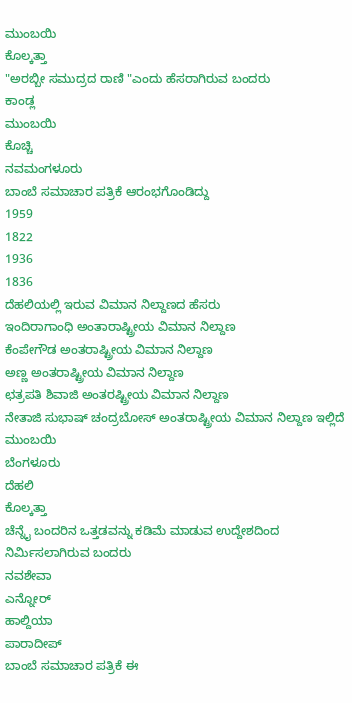ಮುಂಬಯಿ
ಕೊಲ್ಕತ್ತಾ
"ಅರಬ್ಬೀ ಸಮುದ್ರದ ರಾಣಿ "ಎಂದು ಹೆಸರಾಗಿರುವ ಬಂದರು
ಕಾಂಡ್ಲ
ಮುಂಬಯಿ
ಕೊಚ್ಚಿ
ನವಮಂಗಳೂರು
ಬಾಂಬೆ ಸಮಾಚಾರ ಪತ್ರಿಕೆ ಆರಂಭಗೊಂಡಿದ್ದು
1959
1822
1936
1836
ದೆಹಲಿಯಲ್ಲಿ ಇರುವ ವಿಮಾನ ನಿಲ್ದಾಣದ ಹೆಸರು
ಇಂದಿರಾಗಾಂಧಿ ಅಂತಾರಾಷ್ಟ್ರೀಯ ವಿಮಾನ ನಿಲ್ದಾಣ
ಕೆಂಪೇಗೌಡ ಅಂತರಾಷ್ಟ್ರೀಯ ವಿಮಾನ ನಿಲ್ದಾಣ
ಅಣ್ಣ ಅಂತರಾಷ್ಟ್ರೀಯ ವಿಮಾನ ನಿಲ್ದಾಣ
ಛತ್ರಪತಿ ಶಿವಾಜಿ ಅಂತರಷ್ಟ್ರೀಯ ವಿಮಾನ ನಿಲ್ದಾಣ
ನೇತಾಜಿ ಸುಭಾಷ್ ಚಂದ್ರಬೋಸ್ ಅಂತರಾಷ್ಟ್ರೀಯ ವಿಮಾನ ನಿಲ್ದಾಣ ಇಲ್ಲಿದೆ
ಮುಂಬಯಿ
ಬೆಂಗಳೂರು
ದೆಹಲಿ
ಕೊಲ್ಕತ್ತಾ
ಚೆನ್ನೈ ಬಂದರಿನ ಒತ್ತಡವನ್ನು ಕಡಿಮೆ ಮಾಡುವ ಉದ್ದೇಶದಿಂದ ನಿರ್ಮಿಸಲಾಗಿರುವ ಬಂದರು
ನವಶೇವಾ
ಎನ್ನೋರ್
ಹಾಲ್ದಿಯಾ
ಪಾರಾದೀಪ್
ಬಾಂಬೆ ಸಮಾಚಾರ ಪತ್ರಿಕೆ ಈ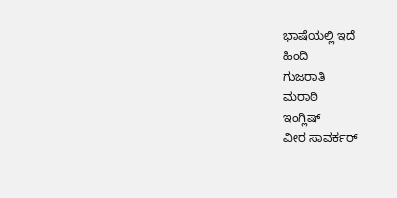ಭಾಷೆಯಲ್ಲಿ ಇದೆ
ಹಿಂದಿ
ಗುಜರಾತಿ
ಮರಾಠಿ
ಇಂಗ್ಲಿಷ್
ವೀರ ಸಾವರ್ಕರ್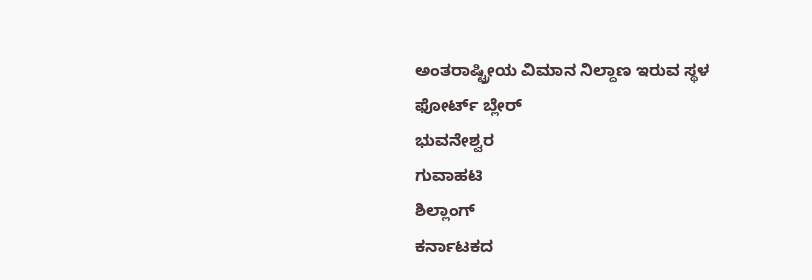ಅಂತರಾಷ್ಟ್ರೀಯ ವಿಮಾನ ನಿಲ್ದಾಣ ಇರುವ ಸ್ಥಳ
ಫೋರ್ಟ್ ಬ್ಲೇರ್
ಭುವನೇಶ್ವರ
ಗುವಾಹಟಿ
ಶಿಲ್ಲಾಂಗ್
ಕರ್ನಾಟಕದ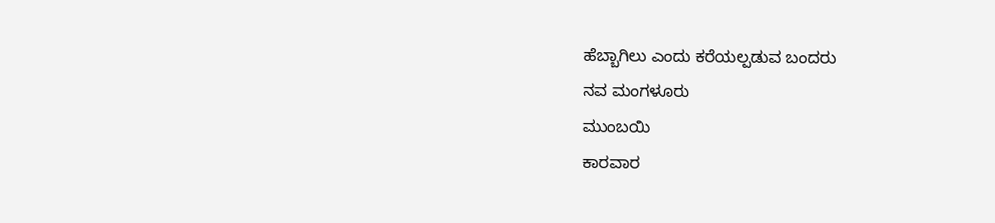ಹೆಬ್ಬಾಗಿಲು ಎಂದು ಕರೆಯಲ್ಪಡುವ ಬಂದರು
ನವ ಮಂಗಳೂರು
ಮುಂಬಯಿ
ಕಾರವಾರ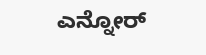ಎನ್ನೋರ್